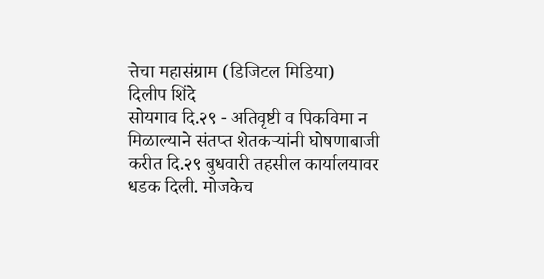त्तेचा महासंग्राम (डिजिटल मिडिया)
दिलीप शिंदे
सोयगाव दि.२९ - अतिवृष्टी व पिकविमा न मिळाल्याने संतप्त शेतकऱ्यांनी घोषणाबाजी करीत दि.२९ बुधवारी तहसील कार्यालयावर धडक दिली. मोजकेच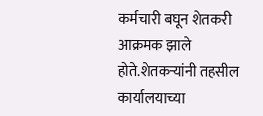कर्मचारी बघून शेतकरी आक्रमक झाले होते.शेतकऱ्यांनी तहसील कार्यालयाच्या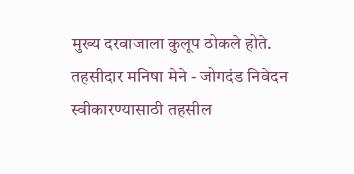मुख्य दरवाजाला कुलूप ठोकले होते. तहसीदार मनिषा मेने - जोगदंड निवेदन स्वीकारण्यासाठी तहसील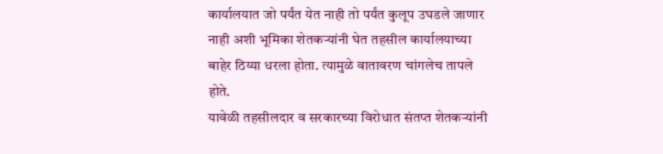कार्यालयात जो पर्यंत येत नाही तो पर्यंत कुलूप उघडले जाणार नाही अशी भूमिका शेतकऱ्यांनी घेत तहसील कार्यालयाच्या बाहेर ठिय्या धरला होता. त्यामुळे वातावरण चांगलेच तापले होते.
यावेळी तहसीलदार व सरकारच्या विरोधात संतप्त शेतकऱ्यांनी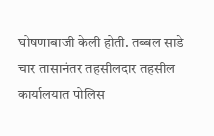घोषणाबाजी केली होती. तब्बल साडे चार तासानंतर तहसीलदार तहसील कार्यालयात पोलिस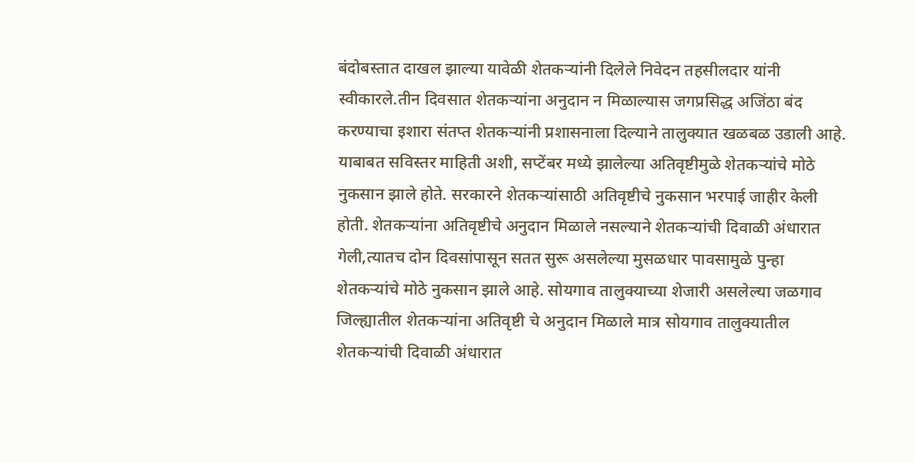बंदोबस्तात दाखल झाल्या यावेळी शेतकऱ्यांनी दिलेले निवेदन तहसीलदार यांनी स्वीकारले.तीन दिवसात शेतकऱ्यांना अनुदान न मिळाल्यास जगप्रसिद्ध अजिंठा बंद करण्याचा इशारा संतप्त शेतकऱ्यांनी प्रशासनाला दिल्याने तालुक्यात खळबळ उडाली आहे.
याबाबत सविस्तर माहिती अशी, सप्टेंबर मध्ये झालेल्या अतिवृष्टीमुळे शेतकऱ्यांचे मोठे नुकसान झाले होते. सरकारने शेतकऱ्यांसाठी अतिवृष्टीचे नुकसान भरपाई जाहीर केली होती. शेतकऱ्यांना अतिवृष्टीचे अनुदान मिळाले नसल्याने शेतकऱ्यांची दिवाळी अंधारात गेली,त्यातच दोन दिवसांपासून सतत सुरू असलेल्या मुसळधार पावसामुळे पुन्हा शेतकऱ्यांचे मोठे नुकसान झाले आहे. सोयगाव तालुक्याच्या शेजारी असलेल्या जळगाव जिल्ह्यातील शेतकऱ्यांना अतिवृष्टी चे अनुदान मिळाले मात्र सोयगाव तालुक्यातील शेतकऱ्यांची दिवाळी अंधारात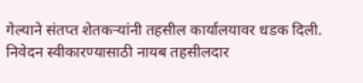गेल्याने संतप्त शेतकऱ्यांनी तहसील कार्यालयावर धडक दिली. निवेदन स्वीकारण्यासाठी नायब तहसीलदार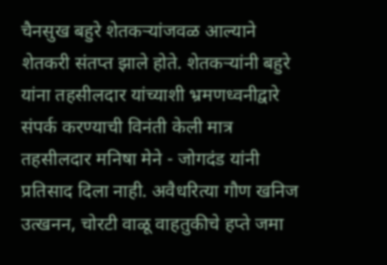चैनसुख बहुरे शेतकऱ्यांजवळ आल्याने शेतकरी संतप्त झाले होते. शेतकऱ्यांनी बहुरे यांना तहसीलदार यांच्याशी भ्रमणध्वनीद्वारे संपर्क करण्याची विनंती केली मात्र तहसीलदार मनिषा मेने - जोगदंड यांनी प्रतिसाद दिला नाही. अवैधरित्या गौण खनिज उत्खनन, चोरटी वाळू वाहतुकीचे हप्ते जमा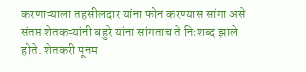करणाऱ्याला तहसीलदार यांना फोन करण्यास सांगा असे संतप्त शेतकऱ्यांनी बहुरे यांना सांगताच ते निःशब्द झाले होते. शेतकरी पूनम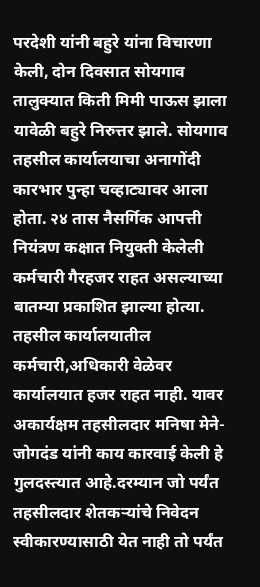परदेशी यांनी बहुरे यांना विचारणा केली, दोन दिवसात सोयगाव तालुक्यात किती मिमी पाऊस झाला यावेळी बहुरे निरुत्तर झाले. सोयगाव तहसील कार्यालयाचा अनागोंदी कारभार पुन्हा चव्हाट्यावर आला होता. २४ तास नैसर्गिक आपत्ती नियंत्रण कक्षात नियुक्ती केलेली कर्मचारी गैरहजर राहत असल्याच्या बातम्या प्रकाशित झाल्या होत्या. तहसील कार्यालयातील कर्मचारी,अधिकारी वेळेवर कार्यालयात हजर राहत नाही. यावर अकार्यक्षम तहसीलदार मनिषा मेने-जोगदंड यांनी काय कारवाई केली हे गुलदस्त्यात आहे.दरम्यान जो पर्यंत तहसीलदार शेतकऱ्यांचे निवेदन स्वीकारण्यासाठी येत नाही तो पर्यंत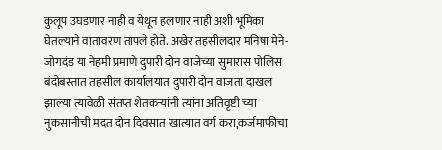कुलूप उघडणार नाही व येथून हलणार नाही अशी भूमिका घेतल्याने वातावरण तापले होते. अखेर तहसीलदार मनिषा मेने-जोगदंड या नेहमी प्रमाणे दुपारी दोन वाजेच्या सुमारास पोलिस बंदोबस्तात तहसील कार्यालयात दुपारी दोन वाजता दाखल झाल्या त्यावेळी संतप्त शेतकऱ्यांनी त्यांना अतिवृष्टी च्या नुकसानीची मदत दोन दिवसात खात्यात वर्ग करा,कर्जमाफीचा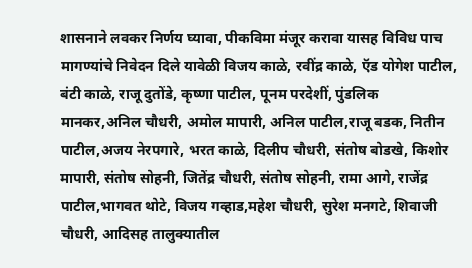शासनाने लवकर निर्णय घ्यावा, पीकविमा मंजूर करावा यासह विविध पाच मागण्यांचे निवेदन दिले यावेळी विजय काळे, रवींद्र काळे, ऍड योगेश पाटील, बंटी काळे, राजू दुतोंडे, कृष्णा पाटील, पूनम परदेशीं, पुंडलिक मानकर,अनिल चौधरी, अमोल मापारी, अनिल पाटील,राजू बडक, नितीन पाटील,अजय नेरपगारे, भरत काळे, दिलीप चौधरी, संतोष बोडखे, किशोर मापारी, संतोष सोहनी, जितेंद्र चौधरी, संतोष सोहनी, रामा आगे, राजेंद्र पाटील,भागवत थोटे, विजय गव्हाड,महेश चौधरी, सुरेश मनगटे, शिवाजी चौधरी, आदिसह तालुक्यातील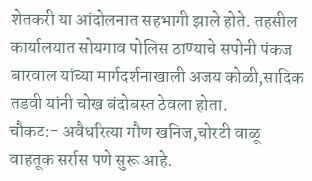शेतकरी या आंदोलनात सहभागी झाले होते. तहसील कार्यालयात सोयगाव पोलिस ठाण्याचे सपोनी पंकज बारवाल यांच्या मार्गदर्शनाखाली अजय कोळी,सादिक तडवी यांनी चोख बंदोबस्त ठेवला होता.
चौकट:- अवैधरित्या गौण खनिज,चोरटी वाळू वाहतूक सर्रास पणे सुरू आहे.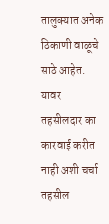तालुक्यात अनेक ठिकाणी वाळूचे साठे आहेत. यावर तहसीलदार का कारवाई करीत नाही अशी चर्चा तहसील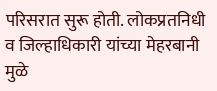परिसरात सुरू होती. लोकप्रतनिधी व जिल्हाधिकारी यांच्या मेहरबानी मुळे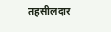तहसीलदार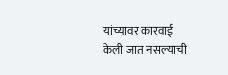यांच्यावर कारवाई केली जात नसल्याची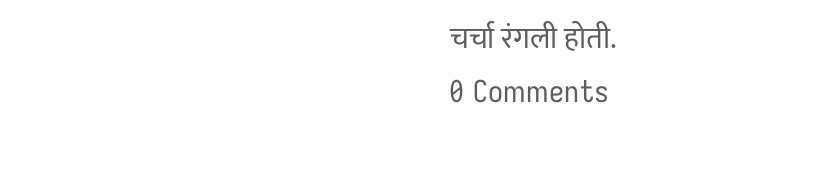चर्चा रंगली होती.
0 Comments